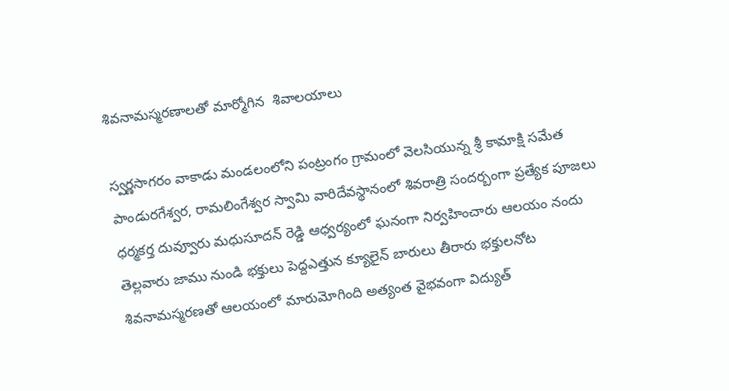శివనామస్మరణాలతో మార్మోగిన  శివాలయాలు

స్వర్ణసాగరం వాకాడు మండలంలోని పంట్రంగం గ్రామంలో వెలసియున్న శ్రీ కామాక్షి సమేత పాండురగేశ్వర, రామలింగేశ్వర స్వామి వారిదేవస్థానంలో శివరాత్రి సందర్బంగా ప్రత్యేక పూజలు ధర్మకర్త దువ్వూరు మధుసూదన్ రెడ్డి ఆధ్వర్యంలో ఘనంగా నిర్వహించారు ఆలయం నందు తెల్లవారు జాము నుండి భక్తులు పెద్దఎత్తున క్యూలైన్ బారులు తీరారు భక్తులనోట శివనామస్మరణతో ఆలయంలో మారుమోగింది అత్యంత వైభవంగా విద్యుత్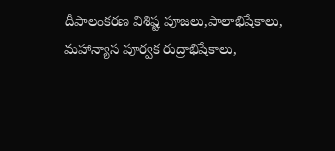దీపాలంకరణ విశిష్ట పూజలు,పాలాభిషేకాలు, మహాన్యాస పూర్వక రుద్రాభిషేకాలు,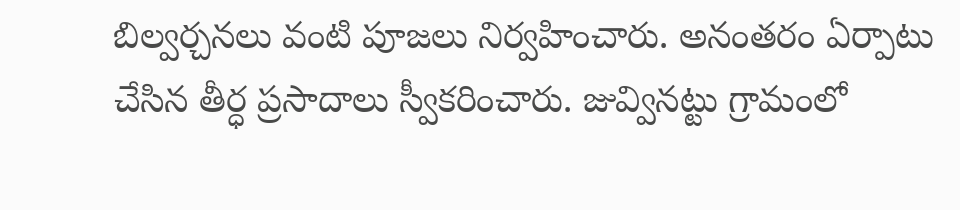బిల్వర్చనలు వంటి పూజలు నిర్వహించారు. అనంతరం ఏర్పాటు చేసిన తీర్ధ ప్రసాదాలు స్వీకరించారు. జువ్వినట్టు గ్రామంలో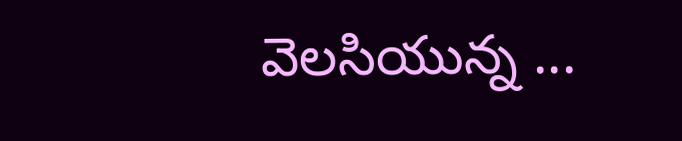వెలసియున్న ...